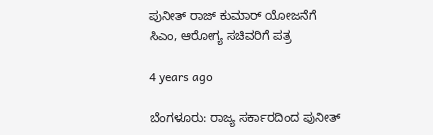ಪುನೀತ್ ರಾಜ್ ಕುಮಾರ್ ಯೋಜನೆಗೆ ಸಿಎಂ, ಆರೋಗ್ಯ ಸಚಿವರಿಗೆ ಪತ್ರ

4 years ago

ಬೆಂಗಳೂರು: ರಾಜ್ಯ ಸರ್ಕಾರದಿಂದ ಪುನೀತ್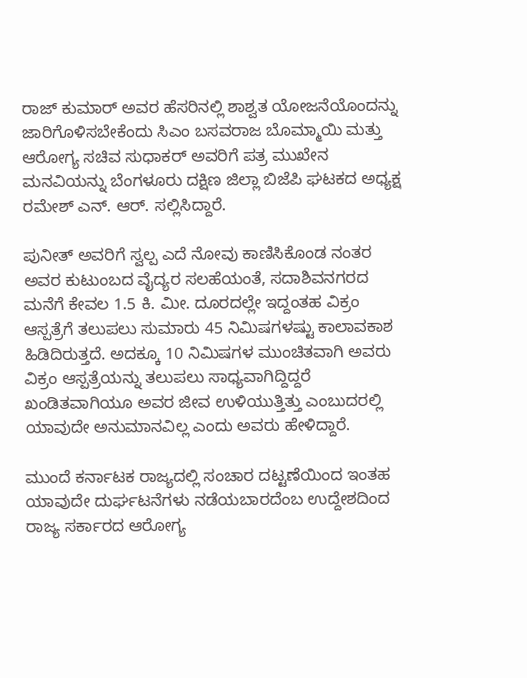ರಾಜ್ ಕುಮಾರ್ ಅವರ ಹೆಸರಿನಲ್ಲಿ ಶಾಶ್ವತ ಯೋಜನೆಯೊಂದನ್ನು ಜಾರಿಗೊಳಿಸಬೇಕೆಂದು ಸಿಎಂ ಬಸವರಾಜ ಬೊಮ್ಮಾಯಿ ಮತ್ತು  ಆರೋಗ್ಯ ಸಚಿವ ಸುಧಾಕರ್ ಅವರಿಗೆ ಪತ್ರ ಮುಖೇನ ಮನವಿಯನ್ನು ಬೆಂಗಳೂರು ದಕ್ಷಿಣ ಜಿಲ್ಲಾ ಬಿಜೆಪಿ ಘಟಕದ ಅಧ್ಯಕ್ಷ ರಮೇಶ್ ಎನ್. ಆರ್. ಸಲ್ಲಿಸಿದ್ದಾರೆ.

ಪುನೀತ್ ಅವರಿಗೆ ಸ್ವಲ್ಪ ಎದೆ ನೋವು ಕಾಣಿಸಿಕೊಂಡ ನಂತರ ಅವರ ಕುಟುಂಬದ ವೈದ್ಯರ ಸಲಹೆಯಂತೆ, ಸದಾಶಿವನಗರದ ಮನೆಗೆ ಕೇವಲ 1.5 ಕಿ. ಮೀ. ದೂರದಲ್ಲೇ ಇದ್ದಂತಹ ವಿಕ್ರಂ ಆಸ್ಪತ್ರೆಗೆ ತಲುಪಲು ಸುಮಾರು 45 ನಿಮಿಷಗಳಷ್ಟು ಕಾಲಾವಕಾಶ ಹಿಡಿದಿರುತ್ತದೆ. ಅದಕ್ಕೂ 10 ನಿಮಿಷಗಳ ಮುಂಚಿತವಾಗಿ ಅವರು ವಿಕ್ರಂ ಆಸ್ಪತ್ರೆಯನ್ನು ತಲುಪಲು ಸಾಧ್ಯವಾಗಿದ್ದಿದ್ದರೆ ಖಂಡಿತವಾಗಿಯೂ ಅವರ ಜೀವ ಉಳಿಯುತ್ತಿತ್ತು ಎಂಬುದರಲ್ಲಿ ಯಾವುದೇ ಅನುಮಾನವಿಲ್ಲ ಎಂದು ಅವರು ಹೇಳಿದ್ದಾರೆ.

ಮುಂದೆ ಕರ್ನಾಟಕ ರಾಜ್ಯದಲ್ಲಿ ಸಂಚಾರ ದಟ್ಟಣೆಯಿಂದ ಇಂತಹ ಯಾವುದೇ ದುರ್ಘಟನೆಗಳು ನಡೆಯಬಾರದೆಂಬ ಉದ್ದೇಶದಿಂದ ರಾಜ್ಯ ಸರ್ಕಾರದ ಆರೋಗ್ಯ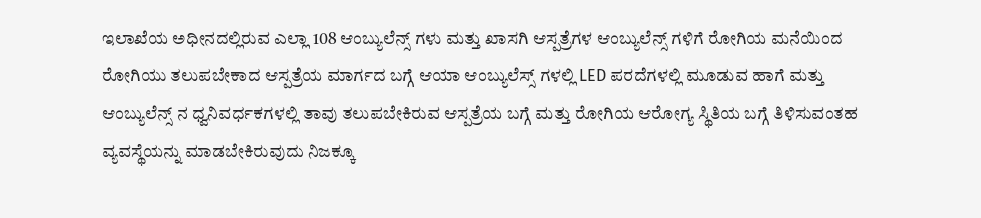ಇಲಾಖೆಯ ಅಧೀನದಲ್ಲಿರುವ ಎಲ್ಲಾ 108 ಆಂಬ್ಯುಲೆನ್ಸ್ ಗಳು ಮತ್ತು ಖಾಸಗಿ ಆಸ್ಪತ್ರೆಗಳ ಆಂಬ್ಯುಲೆನ್ಸ್ ಗಳಿಗೆ ರೋಗಿಯ ಮನೆಯಿಂದ ರೋಗಿಯು ತಲುಪಬೇಕಾದ ಆಸ್ಪತ್ರೆಯ ಮಾರ್ಗದ ಬಗ್ಗೆ ಆಯಾ ಆಂಬ್ಯುಲೆಸ್ಸ್ ಗಳಲ್ಲಿ LED ಪರದೆಗಳಲ್ಲಿ ಮೂಡುವ ಹಾಗೆ ಮತ್ತು ಆಂಬ್ಯುಲೆನ್ಸ್ ನ ಧ್ವನಿವರ್ಧಕಗಳಲ್ಲಿ ತಾವು ತಲುಪಬೇಕಿರುವ ಆಸ್ಪತ್ರೆಯ ಬಗ್ಗೆ ಮತ್ತು ರೋಗಿಯ ಆರೋಗ್ಯ ಸ್ಥಿತಿಯ ಬಗ್ಗೆ ತಿಳಿಸುವಂತಹ ವ್ಯವಸ್ಥೆಯನ್ನು ಮಾಡಬೇಕಿರುವುದು ನಿಜಕ್ಕೂ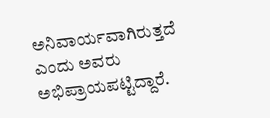ಅನಿವಾರ್ಯವಾಗಿರುತ್ತದೆ ಎಂದು ಅವರು ಅಭಿಪ್ರಾಯಪಟ್ಟಿದ್ದಾರೆ.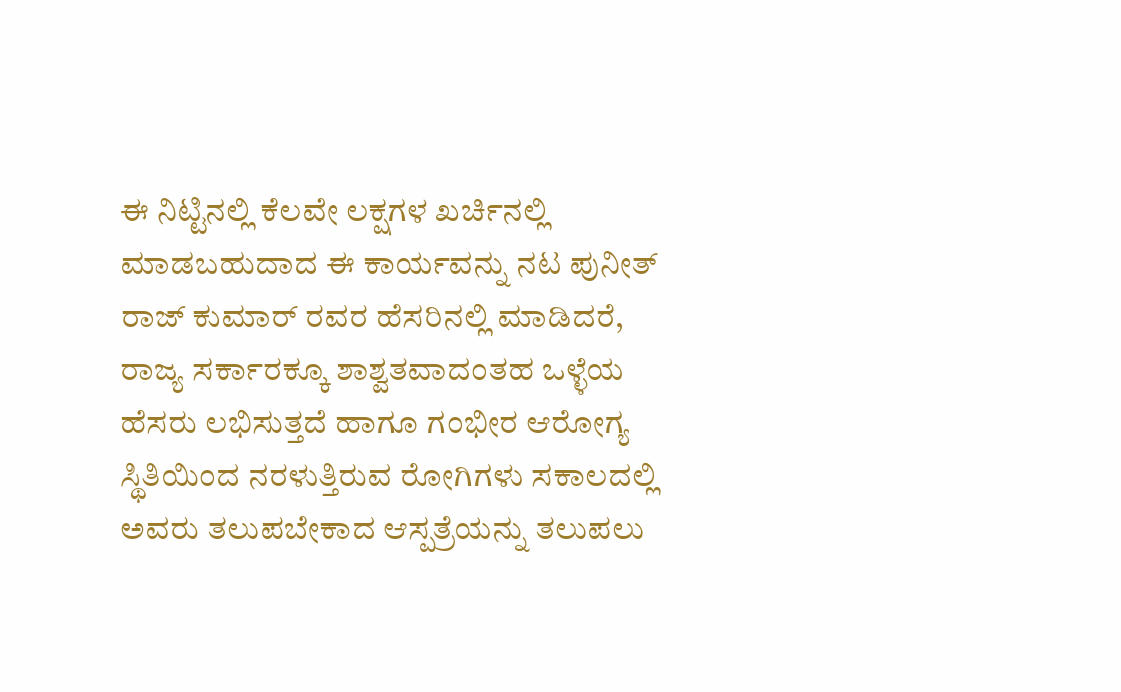ಈ ನಿಟ್ಟಿನಲ್ಲಿ ಕೆಲವೇ ಲಕ್ಷಗಳ ಖರ್ಚಿನಲ್ಲಿ ಮಾಡಬಹುದಾದ ಈ ಕಾರ್ಯವನ್ನು ನಟ ಪುನೀತ್ ರಾಜ್ ಕುಮಾರ್ ರವರ ಹೆಸರಿನಲ್ಲಿ ಮಾಡಿದರೆ, ರಾಜ್ಯ ಸರ್ಕಾರಕ್ಕೂ ಶಾಶ್ವತವಾದಂತಹ ಒಳ್ಳೆಯ ಹೆಸರು ಲಭಿಸುತ್ತದೆ ಹಾಗೂ ಗಂಭೀರ ಆರೋಗ್ಯ ಸ್ಥಿತಿಯಿಂದ ನರಳುತ್ತಿರುವ ರೋಗಿಗಳು ಸಕಾಲದಲ್ಲಿ ಅವರು ತಲುಪಬೇಕಾದ ಆಸ್ಪತ್ರೆಯನ್ನು ತಲುಪಲು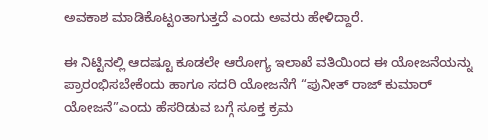ಅವಕಾಶ ಮಾಡಿಕೊಟ್ಟಂತಾಗುತ್ತದೆ ಎಂದು ಅವರು ಹೇಳಿದ್ದಾರೆ.

ಈ ನಿಟ್ಟಿನಲ್ಲಿ ಆದಷ್ಟೂ ಕೂಡಲೇ ಆರೋಗ್ಯ ಇಲಾಖೆ ವತಿಯಿಂದ ಈ ಯೋಜನೆಯನ್ನು ಪ್ರಾರಂಭಿಸಬೇಕೆಂದು ಹಾಗೂ ಸದರಿ ಯೋಜನೆಗೆ “ಪುನೀತ್ ರಾಜ್ ಕುಮಾರ್ ಯೋಜನೆ”ಎಂದು ಹೆಸರಿಡುವ ಬಗ್ಗೆ ಸೂಕ್ತ ಕ್ರಮ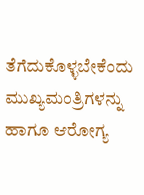ತೆಗೆದುಕೊಳ್ಳಬೇಕೆಂದು ಮುಖ್ಯಮಂತ್ರಿಗಳನ್ನು ಹಾಗೂ ಆರೋಗ್ಯ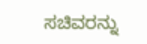ಸಚಿವರನ್ನು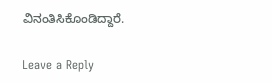ವಿನಂತಿಸಿಕೊಂಡಿದ್ದಾರೆ.

Leave a Reply